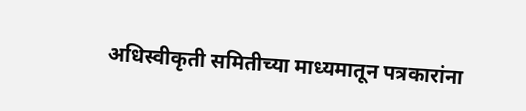अधिस्वीकृती समितीच्या माध्यमातून पत्रकारांना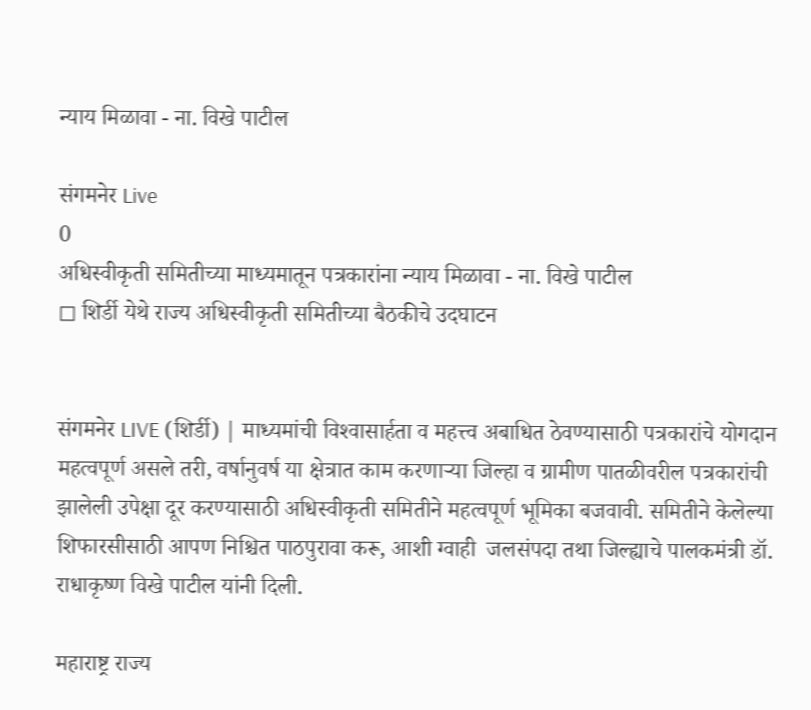न्याय मिळावा - ना. विखे पाटील

संगमनेर Live
0
अधिस्वीकृती समितीच्या माध्यमातून पत्रकारांना न्याय मिळावा - ना. विखे पाटील
◻ शिर्डी येथे राज्य अधिस्वीकृती समितीच्या बैठकीचे उदघाटन


संगमनेर LIVE (शिर्डी) | माध्यमांची विश्‍वासार्हता व महत्त्व अबाधित ठेवण्यासाठी पत्रकारांचे योगदान महत्वपूर्ण असले तरी, वर्षानुवर्ष या क्षेत्रात काम करणाऱ्या जिल्हा व ग्रामीण पातळीवरील पत्रकारांची झालेली उपेक्षा दूर करण्यासाठी अधिस्वीकृती समितीने महत्वपूर्ण भूमिका बजवावी. समितीने केलेल्या शिफारसीसाठी आपण निश्चित पाठपुरावा करू, आशी ग्वाही  जलसंपदा तथा जिल्ह्याचे पालकमंत्री डॉ. राधाकृष्ण विखे पाटील यांनी दिली.

महाराष्ट्र राज्य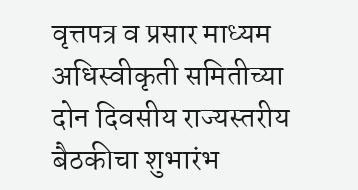वृत्तपत्र व प्रसार माध्यम अधिस्वीकृती समितीच्या दोन दिवसीय राज्यस्तरीय बैठकीचा शुभारंभ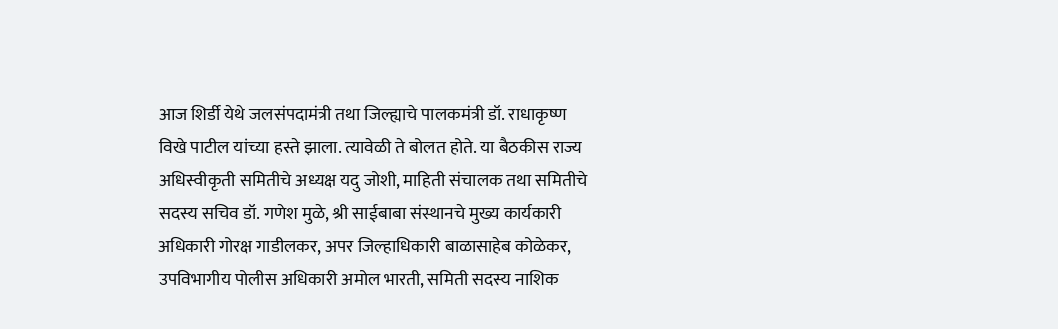आज शिर्डी येथे जलसंपदामंत्री तथा जिल्ह्याचे पालकमंत्री डॉ. राधाकृष्ण विखे पाटील यांच्या हस्ते झाला. त्यावेळी ते बोलत होते. या बैठकीस राज्य अधिस्वीकृती समितीचे अध्यक्ष यदु जोशी, माहिती संचालक तथा समितीचे सदस्य सचिव डॉ. गणेश मुळे, श्री साईबाबा संस्थानचे मुख्य कार्यकारी अधिकारी गोरक्ष गाडीलकर, अपर जिल्हाधिकारी बाळासाहेब कोळेकर, उपविभागीय पोलीस अधिकारी अमोल भारती, समिती सदस्य नाशिक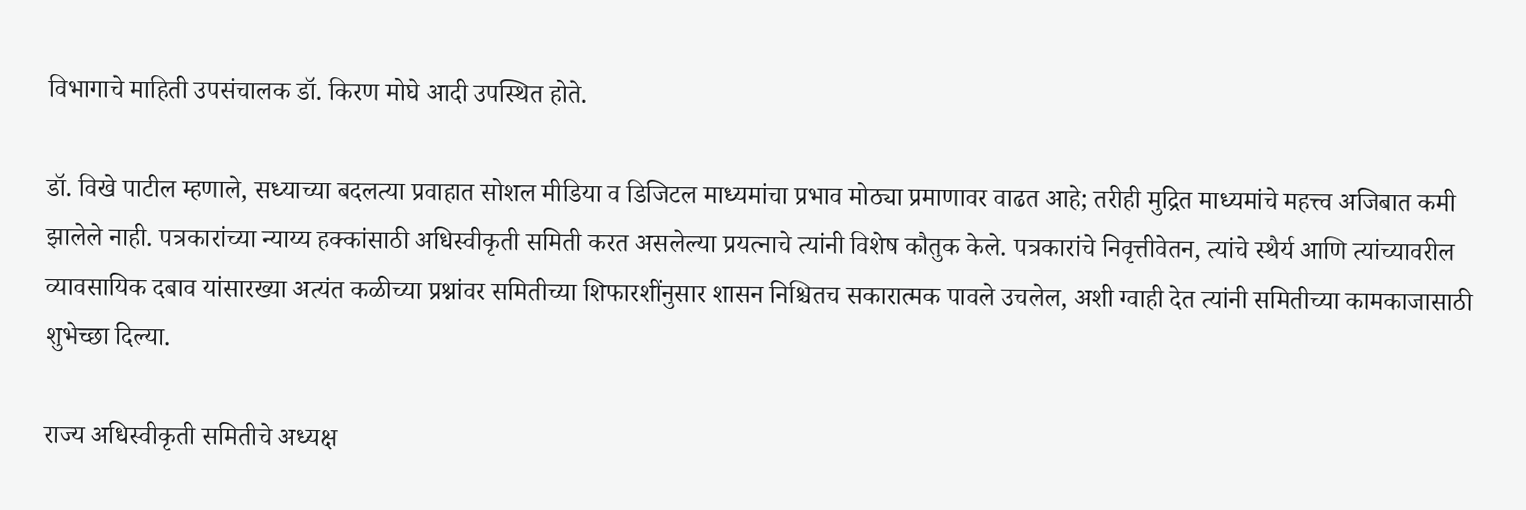विभागाचे माहिती उपसंचालक डॉ. किरण मोघे आदी उपस्थित होते.

डॉ. विखे पाटील म्हणाले, सध्याच्या बदलत्या प्रवाहात सोशल मीडिया व डिजिटल माध्यमांचा प्रभाव मोठ्या प्रमाणावर वाढत आहे; तरीही मुद्रित माध्यमांचे महत्त्व अजिबात कमी झालेले नाही. पत्रकारांच्या न्याय्य हक्कांसाठी अधिस्वीकृती समिती करत असलेल्या प्रयत्नाचे त्यांनी विशेष कौतुक केले. पत्रकारांचे निवृत्तीवेतन, त्यांचे स्थैर्य आणि त्यांच्यावरील व्यावसायिक दबाव यांसारख्या अत्यंत कळीच्या प्रश्नांवर समितीच्या शिफारशींनुसार शासन निश्चितच सकारात्मक पावले उचलेल, अशी ग्वाही देत त्यांनी समितीच्या कामकाजासाठी शुभेच्छा दिल्या.

राज्य अधिस्वीकृती समितीचे अध्यक्ष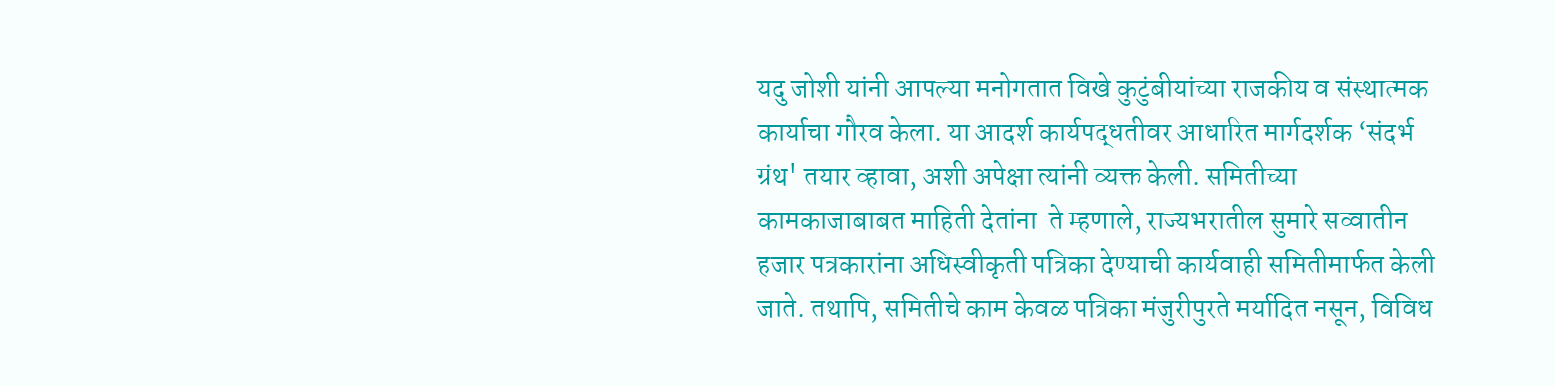यदु जोशी यांनी आपल्या मनोगतात विखे कुटुंबीयांच्या राजकीय व संस्थात्मक कार्याचा गौरव केला. या आदर्श कार्यपद्धतीवर आधारित मार्गदर्शक ‘संदर्भ ग्रंथ' तयार व्हावा, अशी अपेक्षा त्यांनी व्यक्त केली. समितीच्या कामकाजाबाबत माहिती देतांना  ते म्हणाले, राज्यभरातील सुमारे सव्वातीन हजार पत्रकारांना अधिस्वीकृती पत्रिका देण्याची कार्यवाही समितीमार्फत केली जाते. तथापि, समितीचे काम केवळ पत्रिका मंजुरीपुरते मर्यादित नसून, विविध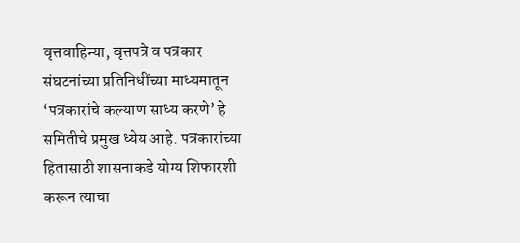वृत्तवाहिन्या, वृत्तपत्रे व पत्रकार संघटनांच्या प्रतिनिधींच्या माध्यमातून ‘पत्रकारांचे कल्याण साध्य करणे’ हे समितीचे प्रमुख ध्येय आहे. पत्रकारांच्या हितासाठी शासनाकडे योग्य शिफारशी करून त्याचा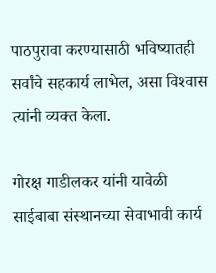पाठपुरावा करण्यासाठी भविष्यातही सर्वांचे सहकार्य लाभेल, असा विश्‍वास त्यांनी व्यक्त केला.

गोरक्ष गाडीलकर यांनी यावेळी साईबाबा संस्थानच्या सेवाभावी कार्य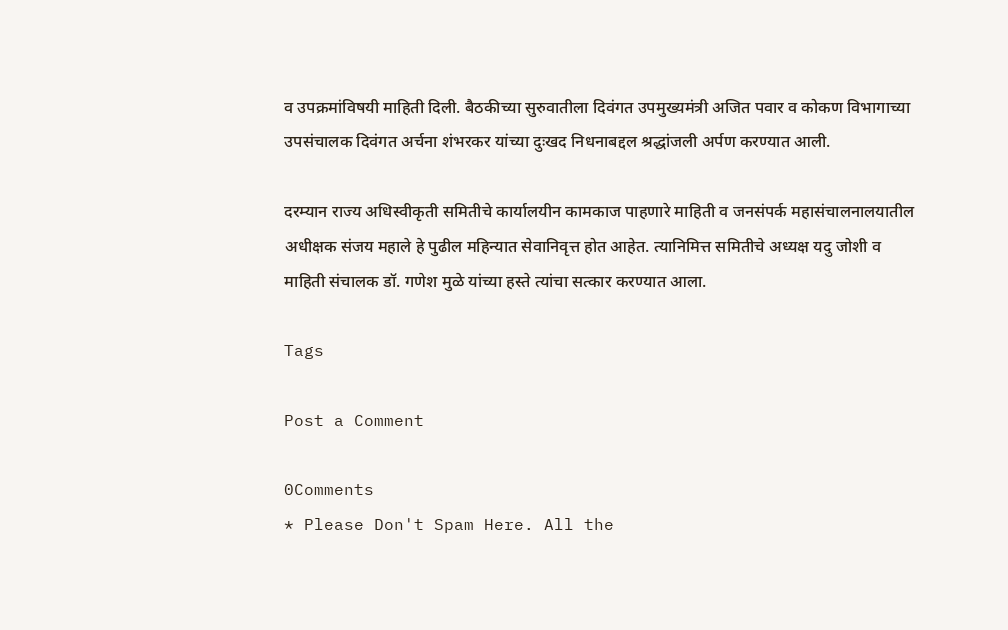व उपक्रमांविषयी माहिती दिली. बैठकीच्या सुरुवातीला दिवंगत उपमुख्यमंत्री अजित पवार व कोकण विभागाच्या उपसंचालक दिवंगत अर्चना शंभरकर यांच्या दुःखद निधनाबद्दल श्रद्धांजली अर्पण करण्यात आली.

दरम्यान राज्य अधिस्वीकृती समितीचे कार्यालयीन कामकाज पाहणारे माहिती व जनसंपर्क महासंचालनालयातील अधीक्षक संजय महाले हे पुढील महिन्यात सेवानिवृत्त होत आहेत. त्यानिमित्त समितीचे अध्यक्ष यदु जोशी व माहिती संचालक डॉ. गणेश मुळे यांच्या हस्ते त्यांचा सत्कार करण्यात आला.

Tags

Post a Comment

0Comments
* Please Don't Spam Here. All the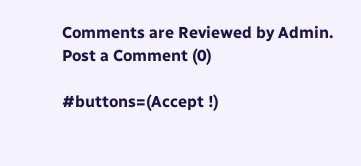Comments are Reviewed by Admin.
Post a Comment (0)

#buttons=(Accept !)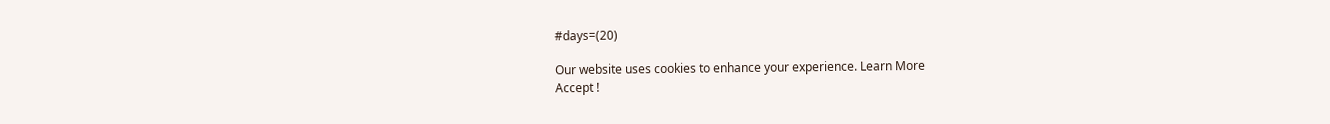#days=(20)

Our website uses cookies to enhance your experience. Learn More
Accept !